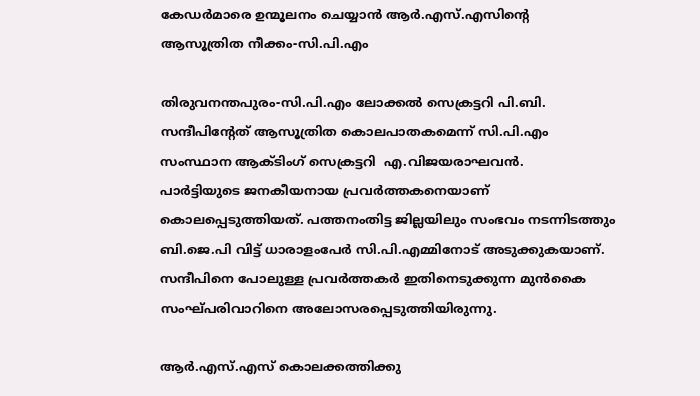കേഡര്‍മാരെ ഉന്മൂലനം ചെയ്യാന്‍ ആര്‍.എസ്.എസിന്റെ ആസൂത്രിത നീക്കം-സി.പി.എം

തിരുവനന്തപുരം-സി.പി.എം ലോക്കല്‍ സെക്രട്ടറി പി.ബി. സന്ദീപിന്റേത് ആസൂത്രിത കൊലപാതകമെന്ന് സി.പി.എം സംസ്ഥാന ആക്ടിംഗ് സെക്രട്ടറി  എ.വിജയരാഘവന്‍.
പാര്‍ട്ടിയുടെ ജനകീയനായ പ്രവര്‍ത്തകനെയാണ് കൊലപ്പെടുത്തിയത്. പത്തനംതിട്ട ജില്ലയിലും സംഭവം നടന്നിടത്തും ബി.ജെ.പി വിട്ട് ധാരാളംപേര്‍ സി.പി.എമ്മിനോട് അടുക്കുകയാണ്. സന്ദീപിനെ പോലുള്ള പ്രവര്‍ത്തകര്‍ ഇതിനെടുക്കുന്ന മുന്‍കൈ സംഘ്പരിവാറിനെ അലോസരപ്പെടുത്തിയിരുന്നു.

ആര്‍.എസ്.എസ് കൊലക്കത്തിക്കു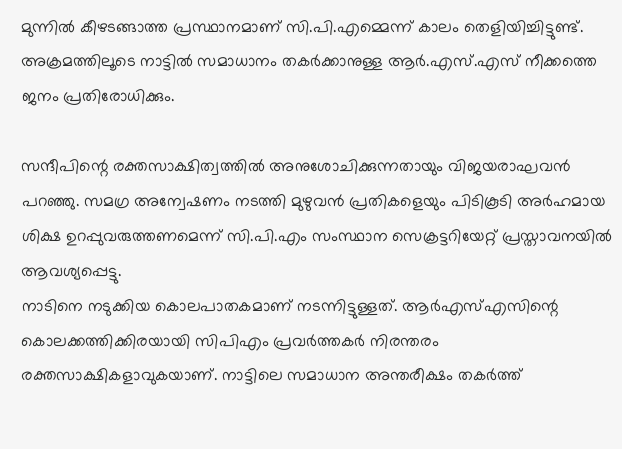മുന്നില്‍ കീഴടങ്ങാത്ത പ്രസ്ഥാനമാണ് സി.പി.എമ്മെന്ന് കാലം തെളിയിച്ചിട്ടുണ്ട്. അക്രമത്തിലൂടെ നാട്ടില്‍ സമാധാനം തകര്‍ക്കാനുള്ള ആര്‍.എസ്.എസ് നീക്കത്തെ ജനം പ്രതിരോധിക്കും.

സന്ദീപിന്റെ രക്തസാക്ഷിത്വത്തില്‍ അനുശോചിക്കുന്നതായും വിജയരാഘവന്‍ പറഞ്ഞു. സമഗ്ര അന്വേഷണം നടത്തി മുഴുവന്‍ പ്രതികളെയും പിടികൂടി അര്‍ഹമായ ശിക്ഷ ഉറപ്പുവരുത്തണമെന്ന് സി.പി.എം സംസ്ഥാന സെക്രട്ടറിയേറ്റ് പ്രസ്താവനയില്‍ ആവശ്യപ്പെട്ടു.
നാടിനെ നടുക്കിയ കൊലപാതകമാണ് നടന്നിട്ടുള്ളത്. ആര്‍എസ്എസിന്റെ കൊലക്കത്തിക്കിരയായി സിപിഎം പ്രവര്‍ത്തകര്‍ നിരന്തരം രക്തസാക്ഷികളാവുകയാണ്. നാട്ടിലെ സമാധാന അന്തരീക്ഷം തകര്‍ത്ത്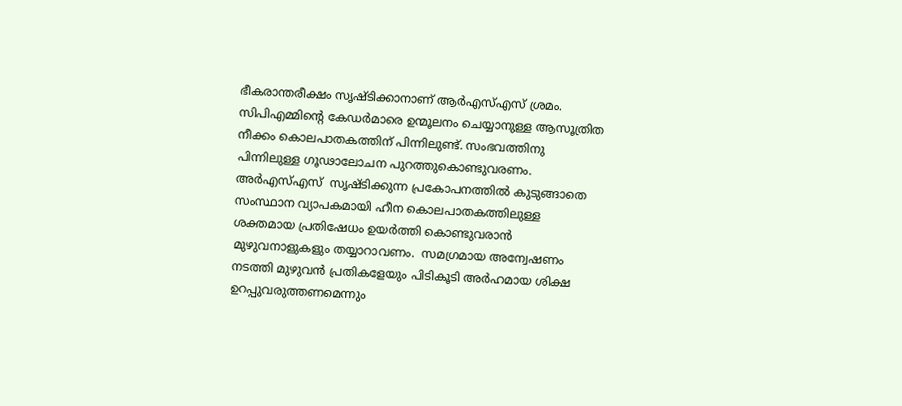ഭീകരാന്തരീക്ഷം സൃഷ്ടിക്കാനാണ് ആര്‍എസ്എസ് ശ്രമം. സിപിഎമ്മിന്റെ കേഡര്‍മാരെ ഉന്മൂലനം ചെയ്യാനുള്ള ആസൂത്രിത നീക്കം കൊലപാതകത്തിന് പിന്നിലുണ്ട്. സംഭവത്തിനു പിന്നിലുള്ള ഗൂഢാലോചന പുറത്തുകൊണ്ടുവരണം.
അര്‍എസ്എസ്  സൃഷ്ടിക്കുന്ന പ്രകോപനത്തില്‍ കുടുങ്ങാതെ സംസ്ഥാന വ്യാപകമായി ഹീന കൊലപാതകത്തിലുള്ള ശക്തമായ പ്രതിഷേധം ഉയര്‍ത്തി കൊണ്ടുവരാന്‍ മുഴുവനാളുകളും തയ്യാറാവണം.  സമഗ്രമായ അന്വേഷണം നടത്തി മുഴുവന്‍ പ്രതികളേയും പിടികൂടി അര്‍ഹമായ ശിക്ഷ ഉറപ്പുവരുത്തണമെന്നും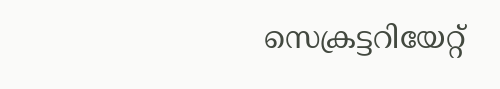സെക്രട്ടറിയേറ്റ്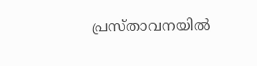പ്രസ്താവനയില്‍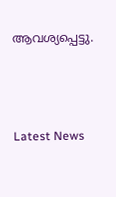ആവശ്യപ്പെട്ടു.



Latest News